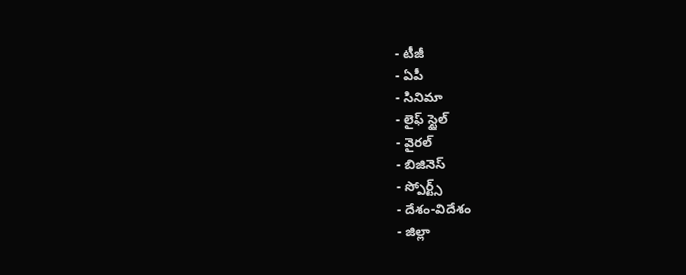- టీజీ
- ఏపీ
- సినిమా
- లైఫ్ స్టైల్
- వైరల్
- బిజినెస్
- స్పోర్ట్స్
- దేశం-విదేశం
- జిల్లా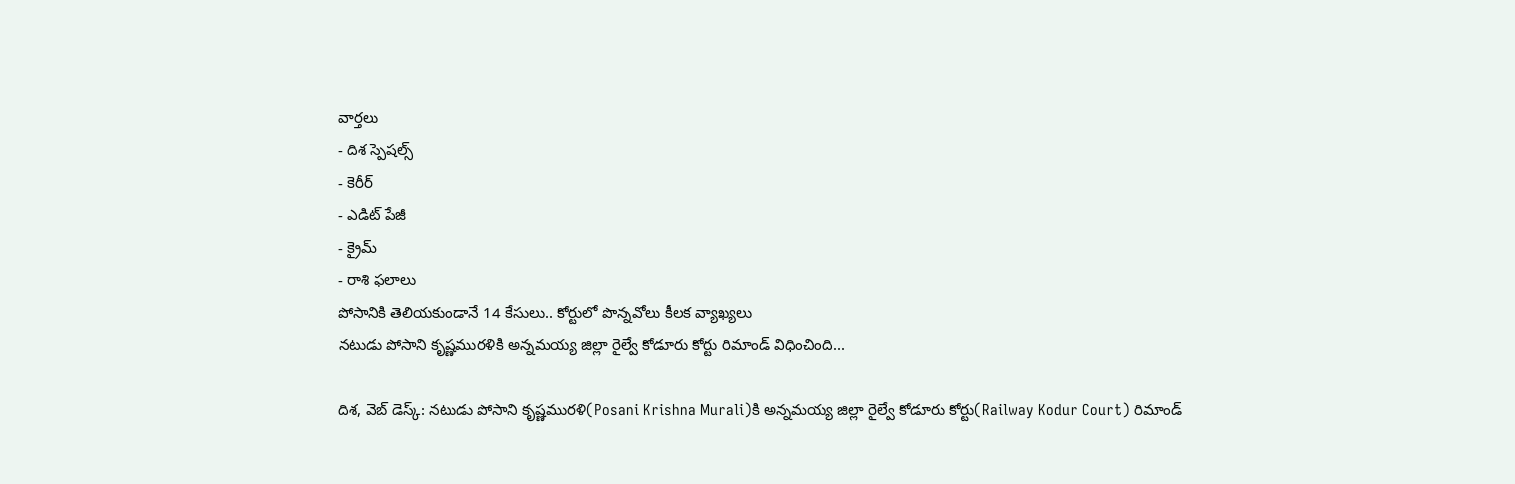వార్తలు
- దిశ స్పెషల్స్
- కెరీర్
- ఎడిట్ పేజీ
- క్రైమ్
- రాశి ఫలాలు
పోసానికి తెలియకుండానే 14 కేసులు.. కోర్టులో పొన్నవోలు కీలక వ్యాఖ్యలు
నటుడు పోసాని కృష్ణమురళికి అన్నమయ్య జిల్లా రైల్వే కోడూరు కోర్టు రిమాండ్ విధించింది...

దిశ, వెబ్ డెస్క్: నటుడు పోసాని కృష్ణమురళి(Posani Krishna Murali)కి అన్నమయ్య జిల్లా రైల్వే కోడూరు కోర్టు(Railway Kodur Court) రిమాండ్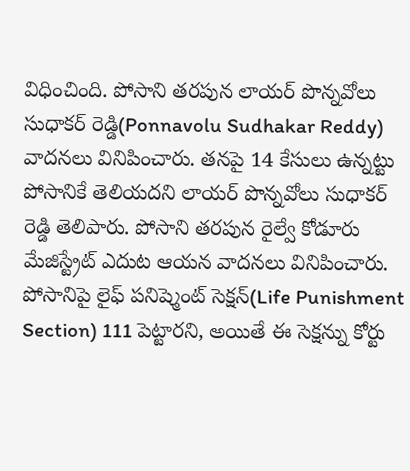విధించింది. పోసాని తరపున లాయర్ పొన్నవోలు సుధాకర్ రెడ్డి(Ponnavolu Sudhakar Reddy) వాదనలు వినిపించారు. తనపై 14 కేసులు ఉన్నట్టు పోసానికే తెలియదని లాయర్ పొన్నవోలు సుధాకర్ రెడ్డి తెలిపారు. పోసాని తరపున రైల్వే కోడూరు మేజిస్ట్రేట్ ఎదుట ఆయన వాదనలు వినిపించారు.
పోసానిపై లైఫ్ పనిష్మెంట్ సెక్షన్(Life Punishment Section) 111 పెట్టారని, అయితే ఈ సెక్షన్ను కోర్టు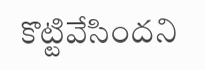కొట్టివేసిందని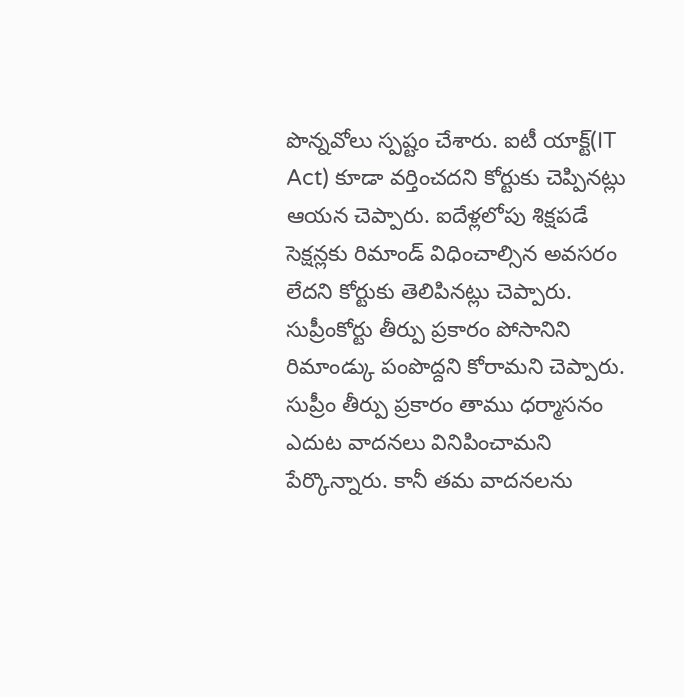పొన్నవోలు స్పష్టం చేశారు. ఐటీ యాక్ట్(IT Act) కూడా వర్తించదని కోర్టుకు చెప్పినట్లు ఆయన చెప్పారు. ఐదేళ్లలోపు శిక్షపడే సెక్షన్లకు రిమాండ్ విధించాల్సిన అవసరం లేదని కోర్టుకు తెలిపినట్లు చెప్పారు. సుప్రీంకోర్టు తీర్పు ప్రకారం పోసానిని రిమాండ్కు పంపొద్దని కోరామని చెప్పారు. సుప్రీం తీర్పు ప్రకారం తాము ధర్మాసనం ఎదుట వాదనలు వినిపించామని పేర్కొన్నారు. కానీ తమ వాదనలను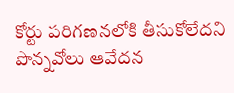కోర్టు పరిగణనలోకి తీసుకోలేదని పొన్నవోలు ఆవేదన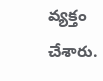వ్యక్తం చేశారు.